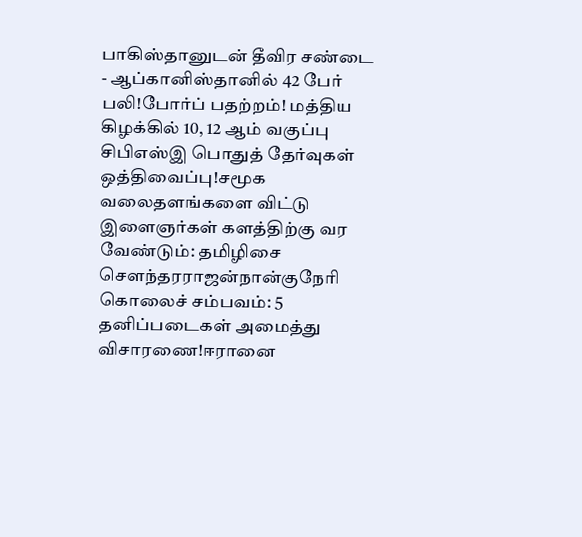பாகிஸ்தானுடன் தீவிர சண்டை - ஆப்கானிஸ்தானில் 42 பேர் பலி!போர்ப் பதற்றம்! மத்திய கிழக்கில் 10, 12 ஆம் வகுப்பு சிபிஎஸ்இ பொதுத் தேர்வுகள் ஒத்திவைப்பு!சமூக வலைதளங்களை விட்டு இளைஞர்கள் களத்திற்கு வர வேண்டும்: தமிழிசை செளந்தரராஜன்நான்குநேரி கொலைச் சம்பவம்: 5 தனிப்படைகள் அமைத்து விசாரணை!ஈரானை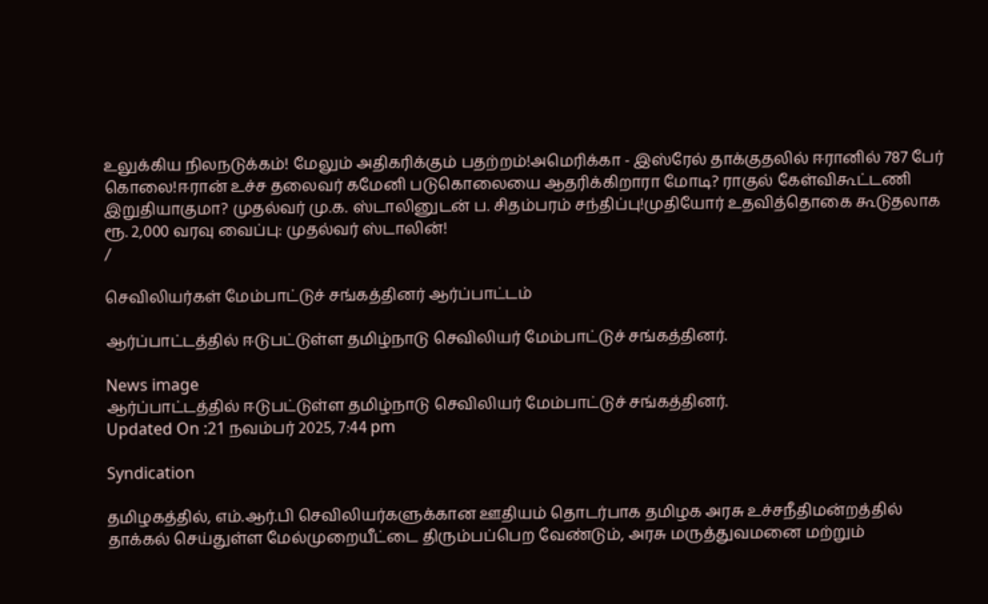உலுக்கிய நிலநடுக்கம்! மேலும் அதிகரிக்கும் பதற்றம்!அமெரிக்கா - இஸ்ரேல் தாக்குதலில் ஈரானில் 787 பேர் கொலை!ஈரான் உச்ச தலைவர் கமேனி படுகொலையை ஆதரிக்கிறாரா மோடி? ராகுல் கேள்விகூட்டணி இறுதியாகுமா? முதல்வர் மு.க. ஸ்டாலினுடன் ப. சிதம்பரம் சந்திப்பு!முதியோர் உதவித்தொகை கூடுதலாக ரூ. 2,000 வரவு வைப்பு: முதல்வர் ஸ்டாலின்!
/

செவிலியர்கள் மேம்பாட்டுச் சங்கத்தினர் ஆர்ப்பாட்டம்

ஆர்ப்பாட்டத்தில் ஈடுபட்டுள்ள தமிழ்நாடு செவிலியர் மேம்பாட்டுச் சங்கத்தினர்.

News image
ஆர்ப்பாட்டத்தில் ஈடுபட்டுள்ள தமிழ்நாடு செவிலியர் மேம்பாட்டுச் சங்கத்தினர்.
Updated On :21 நவம்பர் 2025, 7:44 pm

Syndication

தமிழகத்தில், எம்.ஆர்.பி செவிலியர்களுக்கான ஊதியம் தொடர்பாக தமிழக அரசு உச்சநீதிமன்றத்தில் தாக்கல் செய்துள்ள மேல்முறையீட்டை திரும்பப்பெற வேண்டும், அரசு மருத்துவமனை மற்றும்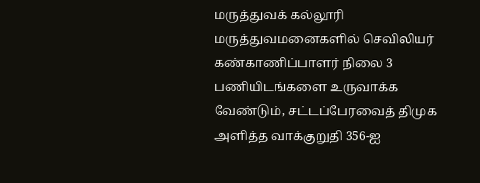மருத்துவக் கல்லூரி மருத்துவமனைகளில் செவிலியர் கண்காணிப்பாளர் நிலை 3 பணியிடங்களை உருவாக்க வேண்டும், சட்டப்பேரவைத் திமுக அளித்த வாக்குறுதி 356-ஐ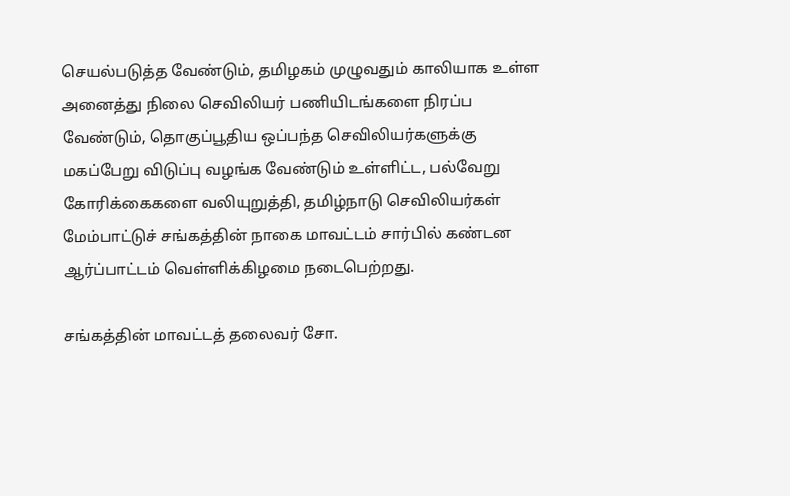செயல்படுத்த வேண்டும், தமிழகம் முழுவதும் காலியாக உள்ள அனைத்து நிலை செவிலியர் பணியிடங்களை நிரப்ப வேண்டும், தொகுப்பூதிய ஒப்பந்த செவிலியர்களுக்கு மகப்பேறு விடுப்பு வழங்க வேண்டும் உள்ளிட்ட, பல்வேறு கோரிக்கைகளை வலியுறுத்தி, தமிழ்நாடு செவிலியர்கள் மேம்பாட்டுச் சங்கத்தின் நாகை மாவட்டம் சார்பில் கண்டன ஆர்ப்பாட்டம் வெள்ளிக்கிழமை நடைபெற்றது.

சங்கத்தின் மாவட்டத் தலைவர் சோ.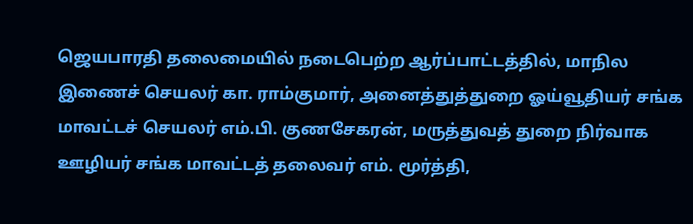ஜெயபாரதி தலைமையில் நடைபெற்ற ஆர்ப்பாட்டத்தில், மாநில இணைச் செயலர் கா. ராம்குமார், அனைத்துத்துறை ஓய்வூதியர் சங்க மாவட்டச் செயலர் எம்.பி. குணசேகரன், மருத்துவத் துறை நிர்வாக ஊழியர் சங்க மாவட்டத் தலைவர் எம். மூர்த்தி,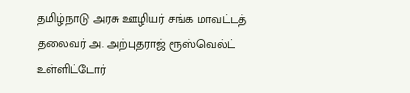தமிழ்நாடு அரசு ஊழியர் சங்க மாவட்டத் தலைவர் அ. அற்புதராஜ் ரூஸ்வெல்ட் உள்ளிட்டோர்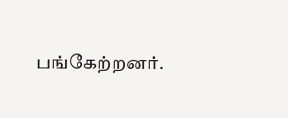பங்கேற்றனர்.